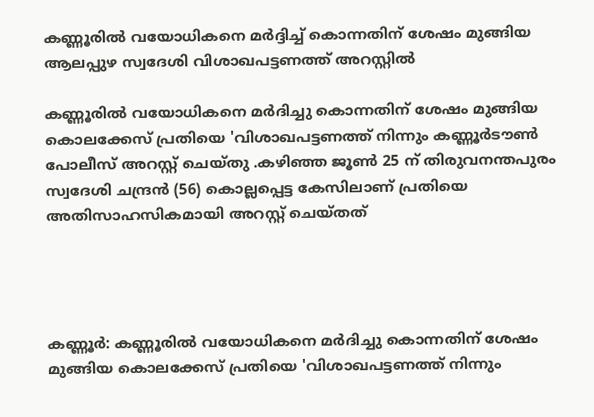കണ്ണൂരിൽ വയോധികനെ മർദ്ദിച്ച് കൊന്നതിന് ശേഷം മുങ്ങിയ ആലപ്പുഴ സ്വദേശി വിശാഖപട്ടണത്ത് അറസ്റ്റിൽ

കണ്ണൂരിൽ വയോധികനെ മർദിച്ചു കൊന്നതിന് ശേഷം മുങ്ങിയ കൊലക്കേസ് പ്രതിയെ 'വിശാഖപട്ടണത്ത് നിന്നും കണ്ണൂർടൗൺ പോലീസ് അറസ്റ്റ് ചെയ്തു .കഴിഞ്ഞ ജൂൺ 25 ന് തിരുവനന്തപുരം സ്വദേശി ചന്ദ്രൻ (56) കൊല്ലപ്പെട്ട കേസിലാണ് പ്രതിയെ അതിസാഹസികമായി അറസ്റ്റ് ചെയ്‌തത്




കണ്ണൂർ: കണ്ണൂരിൽ വയോധികനെ മർദിച്ചു കൊന്നതിന് ശേഷം മുങ്ങിയ കൊലക്കേസ് പ്രതിയെ 'വിശാഖപട്ടണത്ത് നിന്നും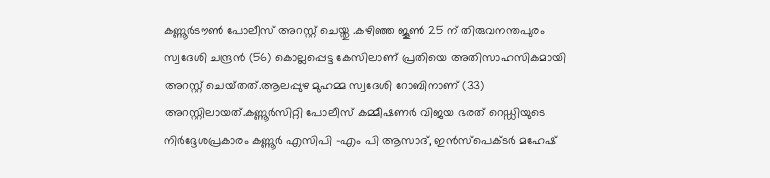കണ്ണൂർടൗൺ പോലീസ് അറസ്റ്റ് ചെയ്തു .കഴിഞ്ഞ ജൂൺ 25 ന് തിരുവനന്തപുരം സ്വദേശി ചന്ദ്രൻ (56) കൊല്ലപ്പെട്ട കേസിലാണ് പ്രതിയെ അതിസാഹസികമായി അറസ്റ്റ് ചെയ്‌തത്.ആലപ്പുഴ മുഹമ്മ സ്വദേശി റോബിനാണ് (33) അറസ്റ്റിലായത്.കണ്ണൂർസിറ്റി പോലീസ് കമ്മീഷണർ വിജയ ഭരത് റെഡ്ഡിയുടെ നിർദ്ദേശപ്രകാരം കണ്ണൂർ എസിപി -എം പി ആസാദ്, ഇൻസ്പെക്ടർ മഹേഷ്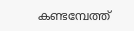കണ്ടമ്പേത്ത്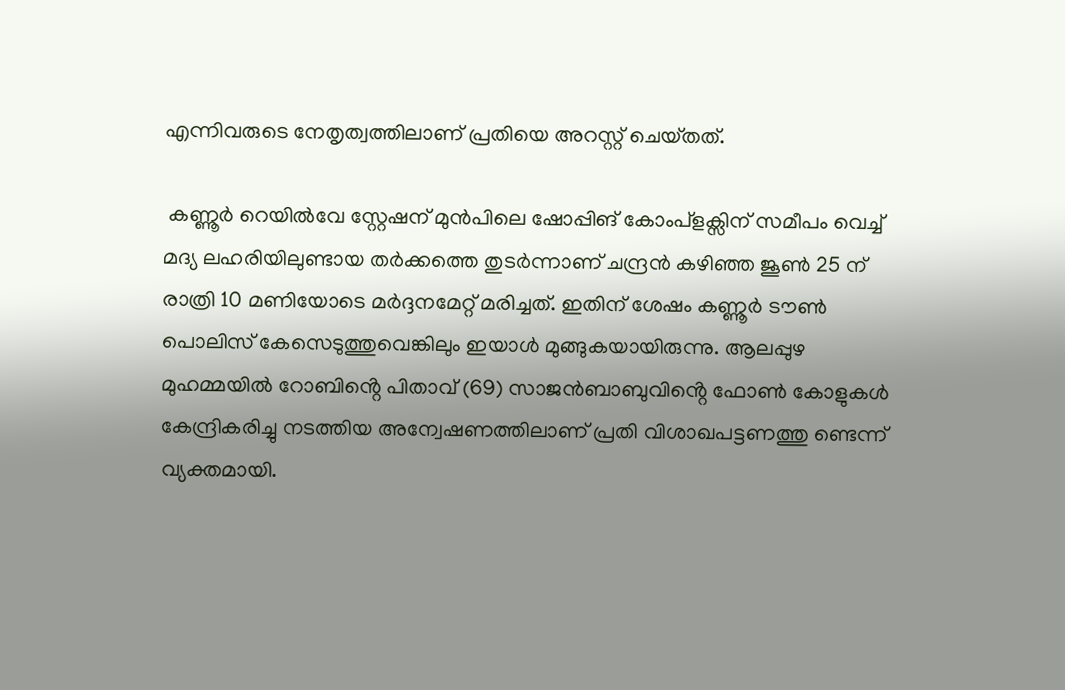എന്നിവരുടെ നേതൃത്വത്തിലാണ് പ്രതിയെ അറസ്റ്റ് ചെയ്‌തത്.

 കണ്ണൂർ റെയിൽവേ സ്റ്റേഷന് മുൻപിലെ ഷോപ്പിങ് കോംപ്ളക്സിന് സമീപം വെച്ച് മദ്യ ലഹരിയിലുണ്ടായ തർക്കത്തെ തുടർന്നാണ് ചന്ദ്രൻ കഴിഞ്ഞ ജൂൺ 25 ന് രാത്രി 10 മണിയോടെ മർദ്ദനമേറ്റ് മരിച്ചത്. ഇതിന് ശേഷം കണ്ണൂർ ടൗൺ പൊലിസ് കേസെടുത്തുവെങ്കിലും ഇയാൾ മുങ്ങുകയായിരുന്നു. ആലപ്പുഴ മുഹമ്മയിൽ റോബിൻ്റെ പിതാവ് (69) സാജൻബാബുവിൻ്റെ ഫോൺ കോളുകൾ കേന്ദ്രികരിച്ചു നടത്തിയ അന്വേഷണത്തിലാണ് പ്രതി വിശാഖപട്ടണത്തു ണ്ടെന്ന് വ്യക്തമായി.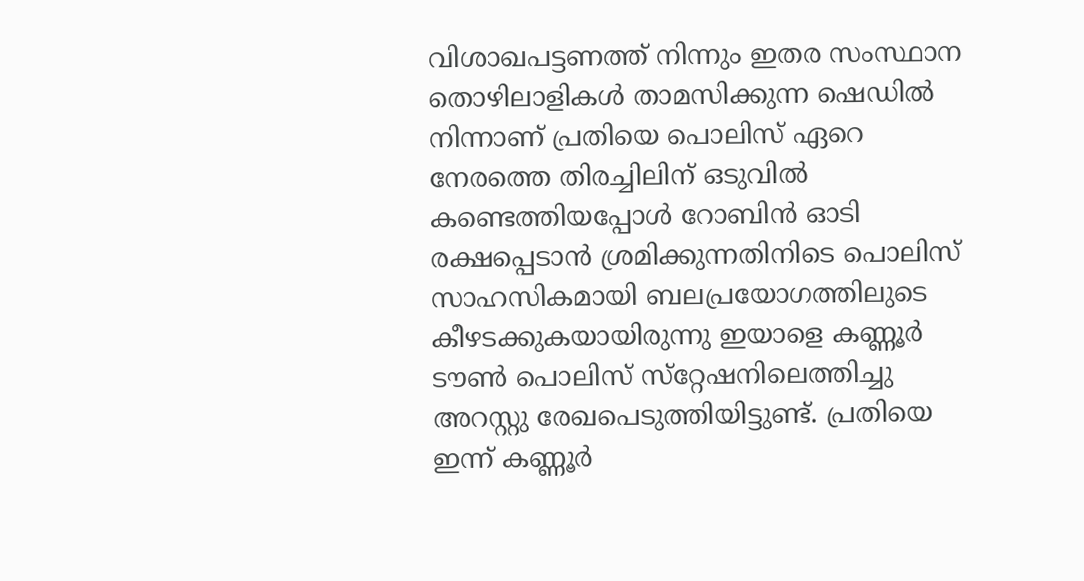വിശാഖപട്ടണത്ത് നിന്നും ഇതര സംസ്ഥാന തൊഴിലാളികൾ താമസിക്കുന്ന ഷെഡിൽ നിന്നാണ് പ്രതിയെ പൊലിസ് ഏറെ നേരത്തെ തിരച്ചിലിന് ഒടുവിൽ കണ്ടെത്തിയപ്പോൾ റോബിൻ ഓടി രക്ഷപ്പെടാൻ ശ്രമിക്കുന്നതിനിടെ പൊലിസ് സാഹസികമായി ബലപ്രയോഗത്തിലുടെ കീഴടക്കുകയായിരുന്നു ഇയാളെ കണ്ണൂർ ടൗൺ പൊലിസ് സ്‌റ്റേഷനിലെത്തിച്ചു അറസ്റ്റു രേഖപെടുത്തിയിട്ടുണ്ട്. പ്രതിയെ ഇന്ന് കണ്ണൂർ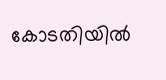കോടതിയിൽ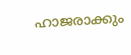ഹാജരാക്കും